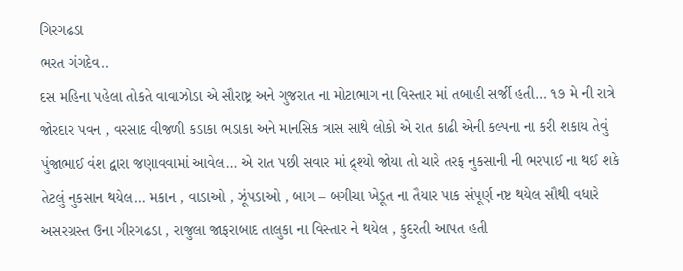ગિરગઢડા
ભરત ગંગદેવ..
દસ મહિના પહેલા તોકતે વાવાઝોડા એ સૌરાષ્ટ્ર અને ગુજરાત ના મોટાભાગ ના વિસ્તાર માં તબાહી સર્જી હતી… ૧૭ મે ની રાત્રે જોરદાર પવન , વરસાદ વીજળી કડાકા ભડાકા અને માનસિક ત્રાસ સાથે લોકો એ રાત કાઢી એની કલ્પના ના કરી શકાય તેવું પુંજાભાઈ વંશ દ્વારા જણાવવામાં આવેલ… એ રાત પછી સવાર માં દ્ર્શ્યો જોયા તો ચારે તરફ નુકસાની ની ભરપાઈ ના થઈ શકે તેટલું નુકસાન થયેલ… મકાન , વાડાઓ , ઝૂંપડાઓ , બાગ – બગીચા ખેડૂત ના તૈયાર પાક સંપૂર્ણ નષ્ટ થયેલ સૌથી વધારે અસરગ્રસ્ત ઉના ગીરગઢડા , રાજુલા જાફરાબાદ તાલુકા ના વિસ્તાર ને થયેલ , કુદરતી આપત હતી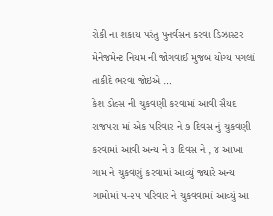રોકી ના શકાય પરંતુ પુનર્વસન કરવા ડિઝાસ્ટર મેનેજમેન્ટ નિયમ ની જોગવાઈ મુજબ યોગ્ય પગલાં તાકીદે ભરવા જોઇએ …
કેશ ડોલ્સ ની ચુકવણી કરવામાં આવી સૈયદ રાજપરા માં એક પરિવાર ને ૭ દિવસ નું ચુકવણી કરવામાં આવી અન્ય ને ૩ દિવસ ને , ૪ આખા ગામ ને ચુકવણું કરવામાં આવ્યું જ્યારે અન્ય ગામોમાં ૫-૨૫ પરિવાર ને ચુકવવામાં આવ્યું આ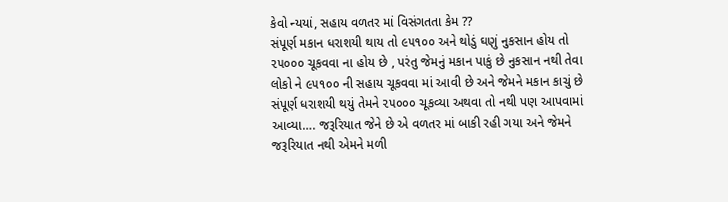કેવો ન્યયાં, સહાય વળતર માં વિસંગતતા કેમ ??
સંપૂર્ણ મકાન ધરાશયી થાય તો ૯૫૧૦૦ અને થોડું ઘણું નુકસાન હોય તો ૨૫૦૦૦ ચૂકવવા ના હોય છે , પરંતુ જેમનું મકાન પાકું છે નુકસાન નથી તેવા લોકો ને ૯૫૧૦૦ ની સહાય ચૂકવવા માં આવી છે અને જેમને મકાન કાચું છે સંપૂર્ણ ધરાશયી થયું તેમને ૨૫૦૦૦ ચૂકવ્યા અથવા તો નથી પણ આપવામાં આવ્યા…. જરૂરિયાત જેને છે એ વળતર માં બાકી રહી ગયા અને જેમને જરૂરિયાત નથી એમને મળી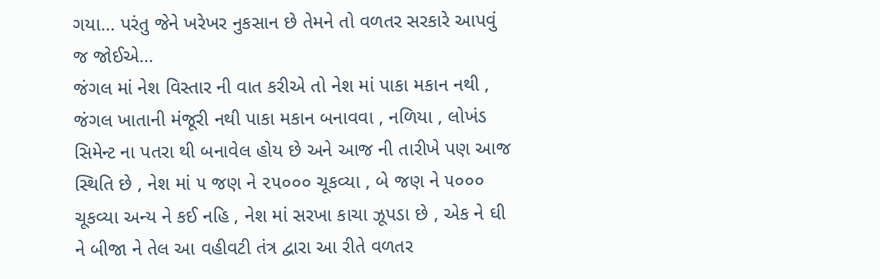ગયા… પરંતુ જેને ખરેખર નુકસાન છે તેમને તો વળતર સરકારે આપવું જ જોઈએ…
જંગલ માં નેશ વિસ્તાર ની વાત કરીએ તો નેશ માં પાકા મકાન નથી , જંગલ ખાતાની મંજૂરી નથી પાકા મકાન બનાવવા , નળિયા , લોખંડ સિમેન્ટ ના પતરા થી બનાવેલ હોય છે અને આજ ની તારીખે પણ આજ સ્થિતિ છે , નેશ માં ૫ જણ ને ૨૫૦૦૦ ચૂકવ્યા , બે જણ ને ૫૦૦૦ ચૂકવ્યા અન્ય ને કઈ નહિ , નેશ માં સરખા કાચા ઝૂપડા છે , એક ને ઘી ને બીજા ને તેલ આ વહીવટી તંત્ર દ્વારા આ રીતે વળતર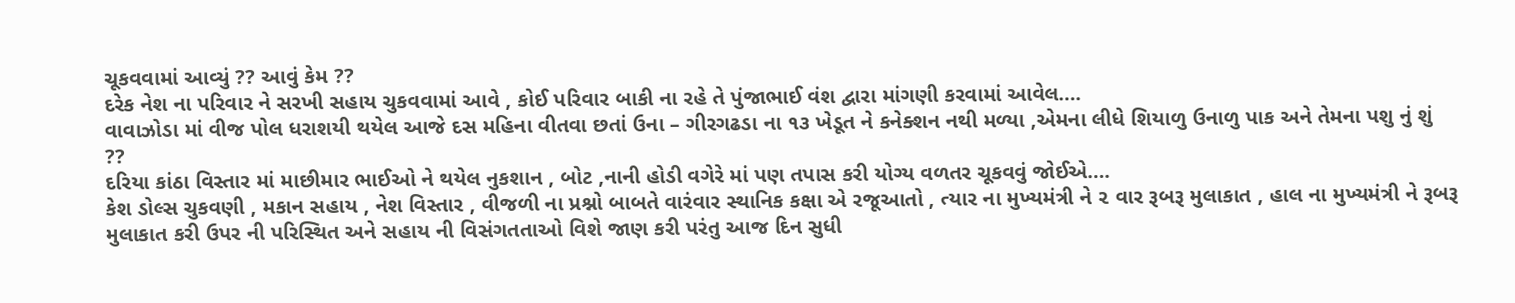ચૂકવવામાં આવ્યું ?? આવું કેમ ??
દરેક નેશ ના પરિવાર ને સરખી સહાય ચુકવવામાં આવે , કોઈ પરિવાર બાકી ના રહે તે પુંજાભાઈ વંશ દ્વારા માંગણી કરવામાં આવેલ….
વાવાઝોડા માં વીજ પોલ ધરાશયી થયેલ આજે દસ મહિના વીતવા છતાં ઉના – ગીરગઢડા ના ૧૩ ખેડૂત ને કનેક્શન નથી મળ્યા ,એમના લીધે શિયાળુ ઉનાળુ પાક અને તેમના પશુ નું શું ??
દરિયા કાંઠા વિસ્તાર માં માછીમાર ભાઈઓ ને થયેલ નુકશાન , બોટ ,નાની હોડી વગેરે માં પણ તપાસ કરી યોગ્ય વળતર ચૂકવવું જોઈએ….
કેશ ડોલ્સ ચુકવણી , મકાન સહાય , નેશ વિસ્તાર , વીજળી ના પ્રશ્નો બાબતે વારંવાર સ્થાનિક કક્ષા એ રજૂઆતો , ત્યાર ના મુખ્યમંત્રી ને ૨ વાર રૂબરૂ મુલાકાત , હાલ ના મુખ્યમંત્રી ને રૂબરૂ મુલાકાત કરી ઉપર ની પરિસ્થિત અને સહાય ની વિસંગતતાઓ વિશે જાણ કરી પરંતુ આજ દિન સુધી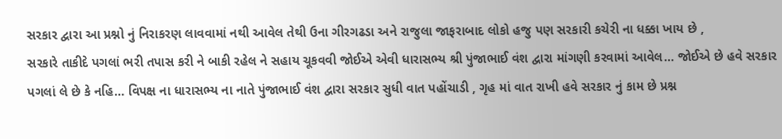સરકાર દ્વારા આ પ્રશ્નો નું નિરાકરણ લાવવામાં નથી આવેલ તેથી ઉના ગીરગઢડા અને રાજુલા જાફરાબાદ લોકો હજુ પણ સરકારી કચેરી ના ધક્કા ખાય છે ,
સરકારે તાકીદે પગલાં ભરી તપાસ કરી ને બાકી રહેલ ને સહાય ચૂકવવી જોઈએ એવી ધારાસભ્ય શ્રી પુંજાભાઈ વંશ દ્વારા માંગણી કરવામાં આવેલ… જોઈએ છે હવે સરકાર પગલાં લે છે કે નહિ… વિપક્ષ ના ધારાસભ્ય ના નાતે પુંજાભાઈ વંશ દ્વારા સરકાર સુધી વાત પહોંચાડી , ગૃહ માં વાત રાખી હવે સરકાર નું કામ છે પ્રશ્ન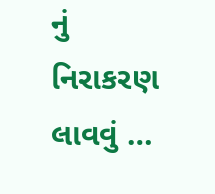નું નિરાકરણ લાવવું …